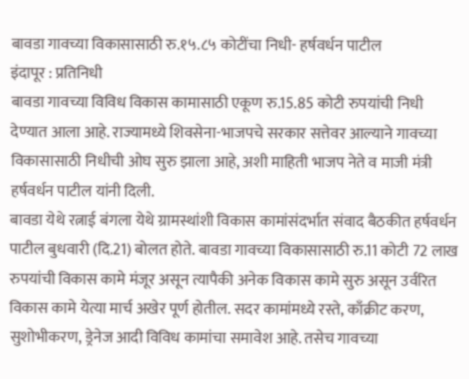बावडा गावच्या विकासासाठी रु.१५.८५ कोटींचा निधी- हर्षवर्धन पाटील
इंदापूर : प्रतिनिधी
बावडा गावच्या विविध विकास कामासाठी एकूण रु.15.85 कोटी रुपयांची निधी देण्यात आला आहे. राज्यामध्ये शिवसेना-भाजपचे सरकार सत्तेवर आल्याने गावच्या विकासासाठी निधीची ओघ सुरु झाला आहे, अशी माहिती भाजप नेते व माजी मंत्री हर्षवर्धन पाटील यांनी दिली.
बावडा येथे रत्नाई बंगला येथे ग्रामस्थांशी विकास कामांसंदर्भात संवाद बैठकीत हर्षवर्धन पाटील बुधवारी (दि.21) बोलत होते. बावडा गावच्या विकासासाठी रु.11 कोटी 72 लाख रुपयांची विकास कामे मंजूर असून त्यापैकी अनेक विकास कामे सुरु असून उर्वरित विकास कामे येत्या मार्च अखेर पूर्ण होतील. सदर कामांमध्ये रस्ते, काँक्रीट करण, सुशोभीकरण, ड्रेनेज आदी विविध कामांचा समावेश आहे. तसेच गावच्या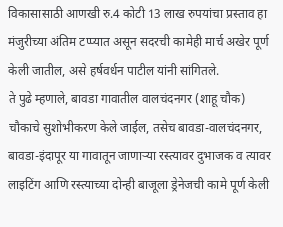विकासासाठी आणखी रु.4 कोटी 13 लाख रुपयांचा प्रस्ताव हा मंजुरीच्या अंतिम टप्प्यात असून सदरची कामेही मार्च अखेर पूर्ण केली जातील, असे हर्षवर्धन पाटील यांनी सांगितले.
ते पुढे म्हणाले, बावडा गावातील वालचंदनगर (शाहू चौक) चौकाचे सुशोभीकरण केले जाईल, तसेच बावडा-वालचंदनगर, बावडा-इंदापूर या गावातून जाणाऱ्या रस्त्यावर दुभाजक व त्यावर लाइटिंग आणि रस्त्याच्या दोन्ही बाजूला ड्रेनेजची कामे पूर्ण केली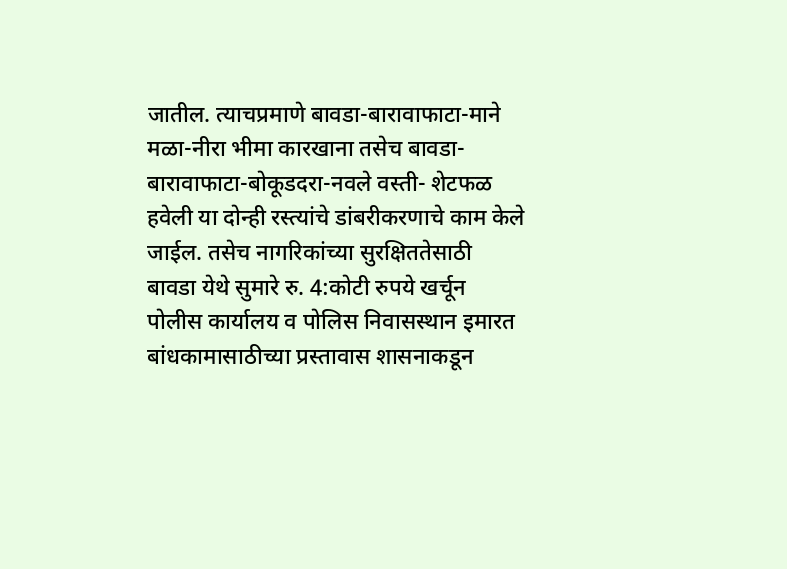जातील. त्याचप्रमाणे बावडा-बारावाफाटा-माने मळा-नीरा भीमा कारखाना तसेच बावडा-बारावाफाटा-बोकूडदरा-नवले वस्ती- शेटफळ हवेली या दोन्ही रस्त्यांचे डांबरीकरणाचे काम केले जाईल. तसेच नागरिकांच्या सुरक्षिततेसाठी बावडा येथे सुमारे रु. 4:कोटी रुपये खर्चून पोलीस कार्यालय व पोलिस निवासस्थान इमारत बांधकामासाठीच्या प्रस्तावास शासनाकडून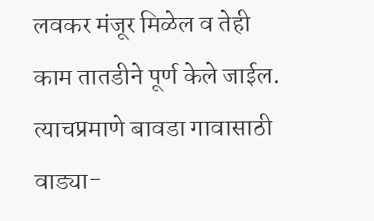लवकर मंजूर मिळेल व तेही काम तातडीने पूर्ण केले जाईल. त्याचप्रमाणे बावडा गावासाठी वाड्या-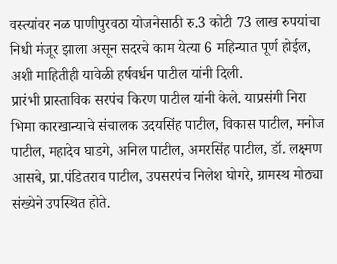वस्त्यांवर नळ पाणीपुरवठा योजनेसाठी रु.3 कोटी 73 लाख रुपयांचा निधी मंजूर झाला असून सदरचे काम येत्या 6 महिन्यात पूर्ण होईल, अशी माहितीही यावेळी हर्षवर्धन पाटील यांनी दिली.
प्रारंभी प्रास्ताविक सरपंच किरण पाटील यांनी केले. याप्रसंगी निरा भिमा कारखान्याचे संचालक उदयसिंह पाटील, विकास पाटील, मनोज पाटील, महादेव घाडगे, अनिल पाटील, अमरसिंह पाटील, डॉ. लक्ष्मण आसबे, प्रा.पंडितराव पाटील, उपसरपंच निलेश घोगरे, ग्रामस्थ मोठ्या संख्येने उपस्थित होते.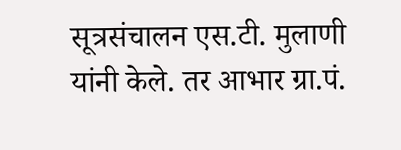सूत्रसंचालन एस.टी. मुलाणी यांनी केले. तर आभार ग्रा.पं.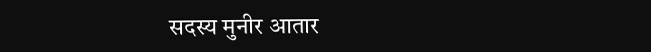सदस्य मुनीर आतार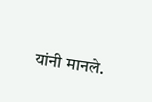यांनी मानले.